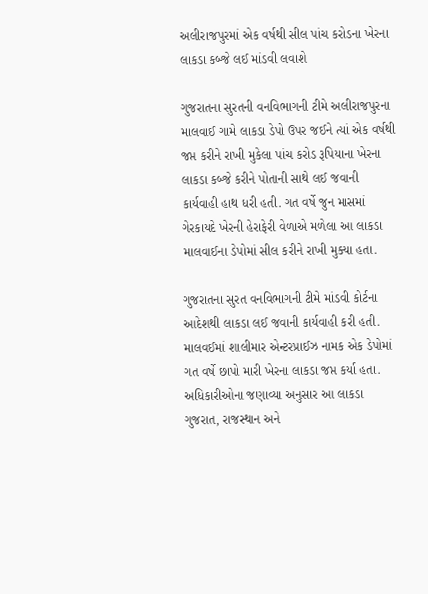અલીરાજપુરમાં એક વર્ષથી સીલ પાંચ કરોડના ખેરના લાકડા કબ્જે લઈ માંડવી લવાશે

ગુજરાતના સુરતની વનવિભાગની ટીમે અલીરાજપુરના માલવાઈ ગામે લાકડા ડેપો ઉપર જઈને ત્યાં એક વર્ષથી જપ્ત કરીને રાખી મુકેલા પાંચ કરોડ રૂપિયાના ખેરના લાકડા કબ્જે કરીને પોતાની સાથે લઈ જવાની કાર્યવાહી હાથ ધરી હતી. ગત વર્ષે જુન માસમાં ગેરકાયદે ખેરની હેરાફેરી વેળાએ મળેલા આ લાકડા માલવાઈના ડેપોમાં સીલ કરીને રાખી મુક્યા હતા.

ગુજરાતના સુરત વનવિભાગની ટીમે માંડવી કોર્ટના આદેશથી લાકડા લઈ જવાની કાર્યવાહી કરી હતી. માલવઈમાં શાલીમાર એન્ટરપ્રાઈઝ નામક એક ડેપોમાં ગત વર્ષે છાપો મારી ખેરના લાકડા જપ્ત કર્યા હતા. અધિકારીઓના જણાવ્યા અનુસાર આ લાકડા ગુજરાત, રાજસ્થાન અને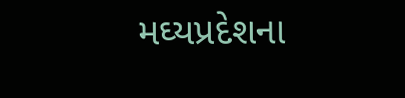મઘ્યપ્રદેશના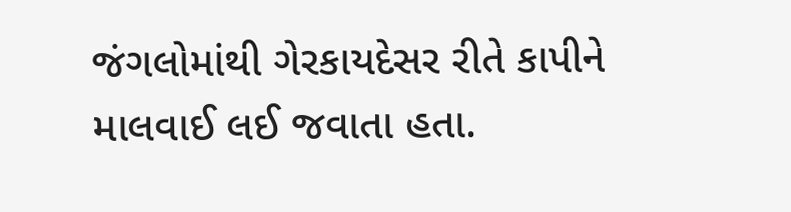જંગલોમાંથી ગેરકાયદેસર રીતે કાપીને માલવાઈ લઈ જવાતા હતા.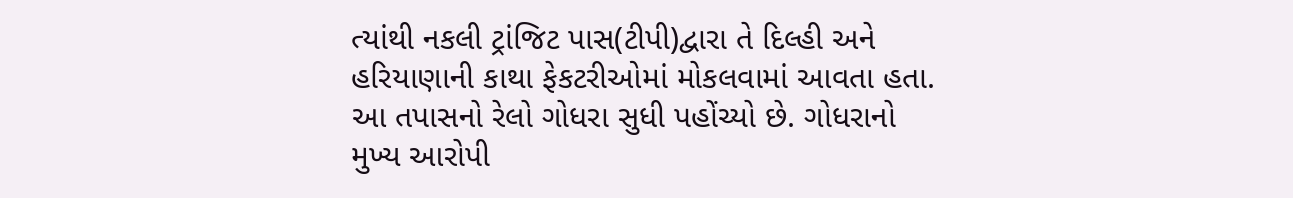ત્યાંથી નકલી ટ્રાંજિટ પાસ(ટીપી)દ્વારા તે દિલ્હી અને હરિયાણાની કાથા ફેકટરીઓમાં મોકલવામાં આવતા હતા. આ તપાસનો રેલો ગોધરા સુધી પહોંચ્યો છે. ગોધરાનો મુખ્ય આરોપી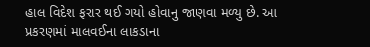હાલ વિદેશ ફરાર થઈ ગયો હોવાનુ જાણવા મળ્યુ છે. આ પ્રકરણમાં માલવઈના લાકડાના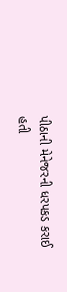પીઠાની મેનેજરની ધરપકડ કરાઈ હતી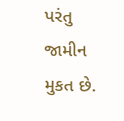પરંતુ જામીન મુકત છે.